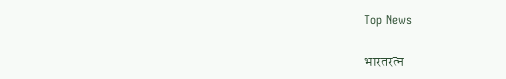Top News

भारतरत्न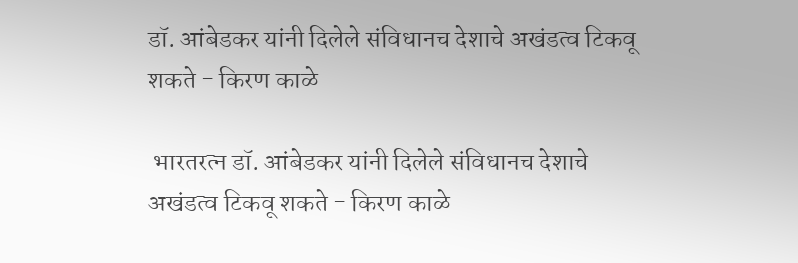डॉ. आंबेडकर यांनी दिलेले संविधानच देशाचे अखंडत्व टिकवू शकते - किरण काळे

 भारतरत्न डॉ. आंबेडकर यांनी दिलेले संविधानच देशाचे अखंडत्व टिकवू शकते - किरण काळे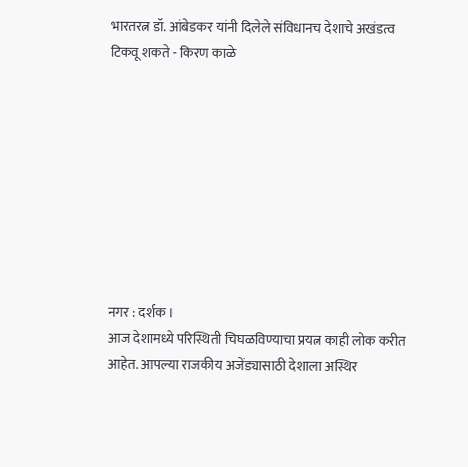भारतरत्न डॉ. आंबेडकर यांनी दिलेले संविधानच देशाचे अखंडत्व टिकवू शकते - किरण काळे









नगर : दर्शक ।
आज देशामध्ये परिस्थिती चिघळविण्याचा प्रयत्न काही लोक करीत आहेत. आपल्या राजकीय अजेंड्यासाठी देशाला अस्थिर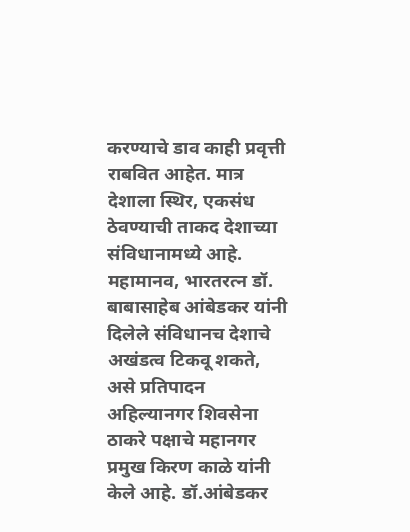करण्याचे डाव काही प्रवृत्ती राबवित आहेत. मात्र देशाला स्थिर, एकसंध ठेवण्याची ताकद देशाच्या संविधानामध्ये आहे. महामानव, भारतरत्न डॉ. बाबासाहेब आंबेडकर यांनी दिलेले संविधानच देशाचे अखंडत्व टिकवू शकते, असे प्रतिपादन अहिल्यानगर शिवसेना ठाकरे पक्षाचे महानगर प्रमुख किरण काळे यांनी केले आहे. डॉ.आंबेडकर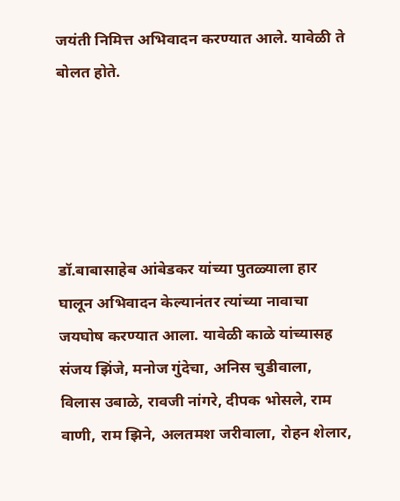जयंती निमित्त अभिवादन करण्यात आले. यावेळी ते बोलत होते.





डॉ.बाबासाहेब आंबेडकर यांच्या पुतळ्याला हार घालून अभिवादन केल्यानंतर त्यांच्या नावाचा जयघोष करण्यात आला. यावेळी काळे यांच्यासह संजय झिंजे, मनोज गुंदेचा, अनिस चुडीवाला, विलास उबाळे, रावजी नांगरे, दीपक भोसले, राम वाणी, राम झिने, अलतमश जरीवाला, रोहन शेलार,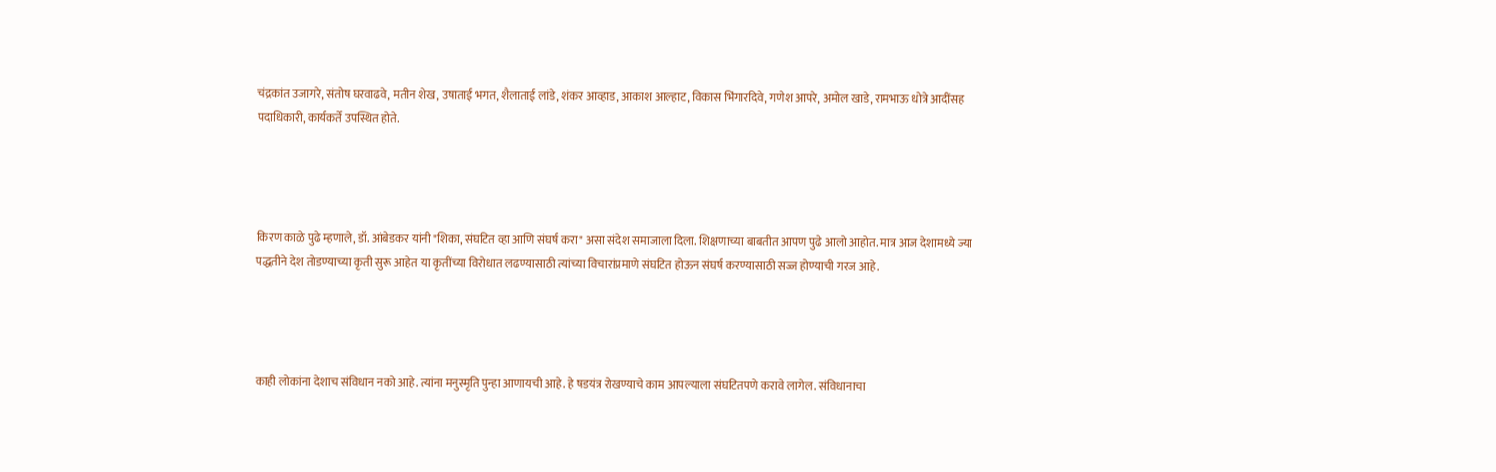चंद्रकांत उजागरे, संतोष घरवाढवे, मतीन शेख, उषाताई भगत, शैलाताई लांडे, शंकर आव्हाड, आकाश आल्हाट, विकास भिंगारदिवे, गणेश आपरे, अमोल खाडे, रामभाऊ धोत्रे आदींसह पदाधिकारी, कार्यकर्ते उपस्थित होते.




किरण काळे पुढे म्हणाले, डॉ. आंबेडकर यांनी "शिका, संघटित व्हा आणि संघर्ष करा" असा संदेश समाजाला दिला. शिक्षणाच्या बाबतीत आपण पुढे आलो आहोत. मात्र आज देशामध्ये ज्या पद्धतीने देश तोडण्याच्या कृती सुरू आहेत या कृतींच्या विरोधात लढण्यासाठी त्यांच्या विचारांप्रमाणे संघटित होऊन संघर्ष करण्यासाठी सज्ज होण्याची गरज आहे.




काही लोकांना देशाच संविधान नको आहे. त्यांना मनुस्मृति पुन्हा आणायची आहे. हे षडयंत्र रोखण्याचे काम आपल्याला संघटितपणे करावे लागेल. संविधानाचा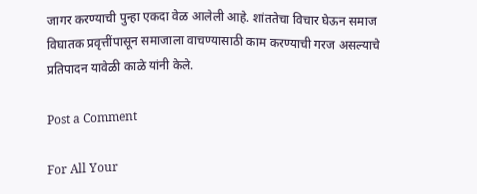जागर करण्याची पुन्हा एकदा वेळ आलेली आहे. शांततेचा विचार घेऊन समाज विघातक प्रवृत्तींपासून समाजाला वाचण्यासाठी काम करण्याची गरज असल्याचे प्रतिपादन यावेळी काळे यांनी केले.

Post a Comment

For All Your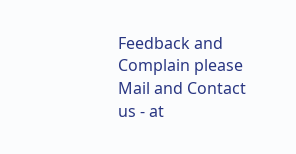Feedback and Complain please Mail and Contact us - at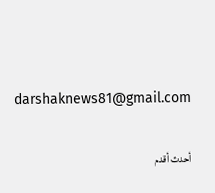darshaknews81@gmail.com

أحدث أقدم